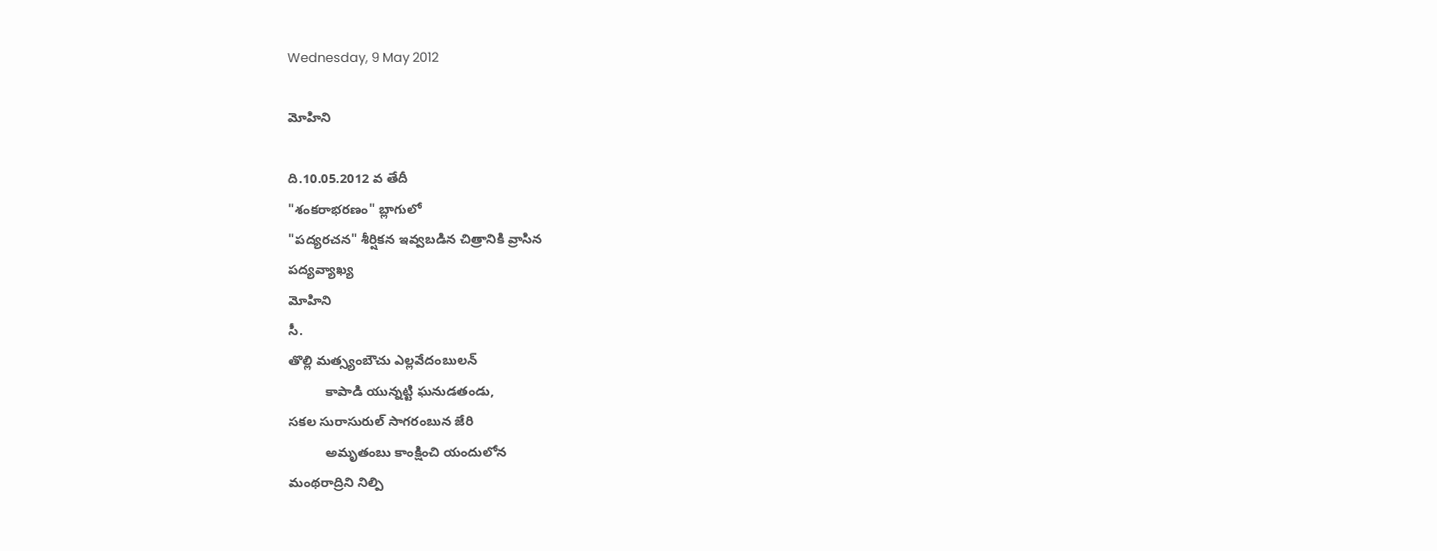Wednesday, 9 May 2012

మోహిని

ది.10.05.2012 వ తేదీ
"శంకరాభరణం" బ్లాగులో
"పద్యరచన" శీర్షికన ఇవ్వబడిన చిత్రానికి వ్రాసిన
పద్యవ్యాఖ్య
మోహిని
సీ.
తొల్లి మత్స్యంబౌచు ఎల్లవేదంబులన్
          కాపాడి యున్నట్టి ఘనుడతండు,
సకల సురాసురుల్ సాగరంబున జేరి
          అమృతంబు కాంక్షించి యందులోన
మంథరాద్రిని నిల్పి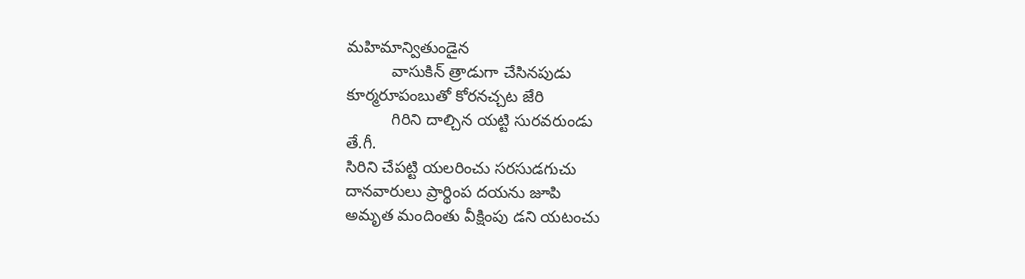మహిమాన్వితుండైన
          వాసుకిన్ త్రాడుగా చేసినపుడు
కూర్మరూపంబుతో కోరనచ్చట జేరి
          గిరిని దాల్చిన యట్టి సురవరుండు
తే.గీ.
సిరిని చేపట్టి యలరించు సరసుడగుచు
దానవారులు ప్రార్థింప దయను జూపి
అమృత మందింతు వీక్షింపు డని యటంచు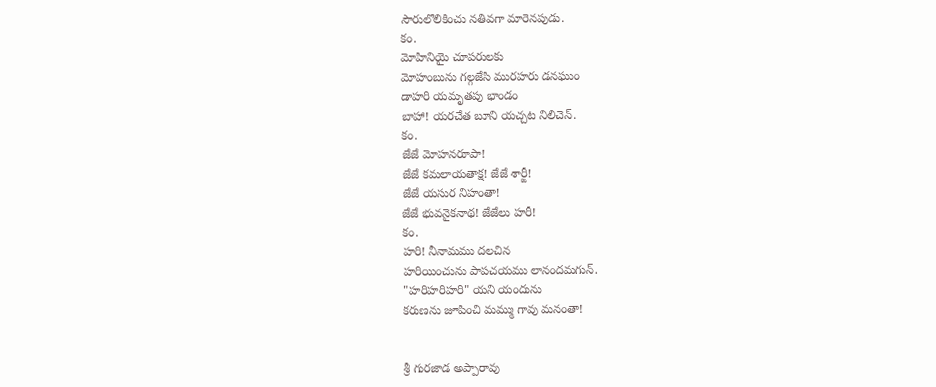సౌరులొలికించు నతివగా మారెనపుడు.
కం.
మోహినియై చూపరులకు
మోహంబును గల్గజేసి మురహరు డనఘుం
డాహరి యమృతపు భాండం
బాహా! యరచేత బూని యచ్చట నిలిచెన్.
కం.
జేజే మోహనరూపా!
జేజే కమలాయతాక్ష! జేజే శార్ఙీ!
జేజే యసుర నిహంతా!
జేజే భువనైకనాథ! జేజేలు హరీ!
కం.
హరి! నీనామము దలచిన
హరియించును పాపచయము లానందమగున్.
"హరిహరిహరి" యని యందును
కరుణను జూపించి మమ్ము గావు మనంతా!


శ్రీ గురజాడ అప్పారావు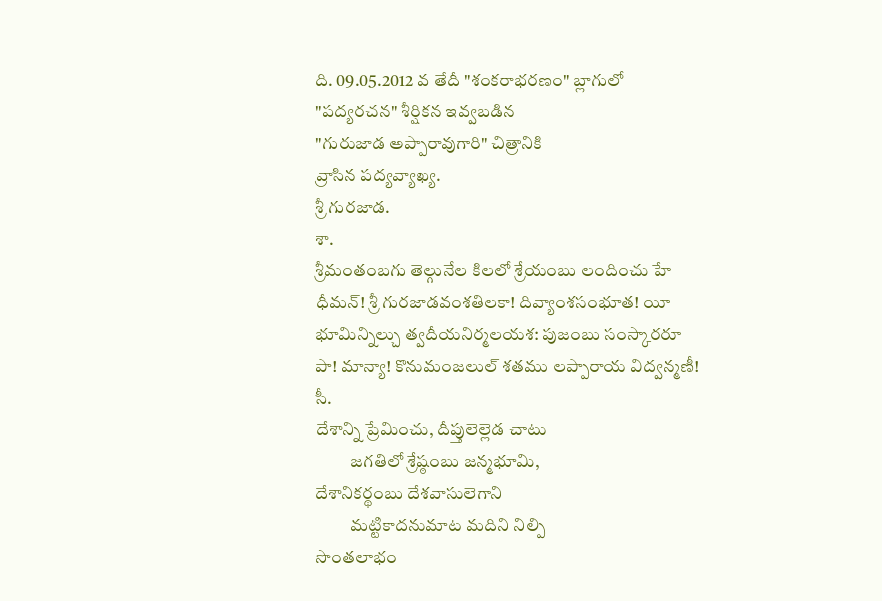ది. 09.05.2012 వ తేదీ "శంకరాభరణం" బ్లాగులో
"పద్యరచన" శీర్షికన ఇవ్వబడిన
"గురుజాడ అప్పారావుగారి" చిత్రానికి
వ్రాసిన పద్యవ్యాఖ్య.
శ్రీ గురజాడ.
శా.
శ్రీమంతంబగు తెల్గునేల కిలలో శ్రేయంబు లందించు హే
ధీమన్! శ్రీ గురజాడవంశతిలకా! దివ్యాంశసంభూత! యీ
భూమిన్నిల్చు త్వదీయనిర్మలయశ: పుజంబు సంస్కారరూ
పా! మాన్యా! కొనుమంజలుల్ శతము లప్పారాయ విద్వన్మణీ!
సీ.
దేశాన్ని ప్రేమించు, దీప్తులెల్లెడ చాటు
          జగతిలో శ్రేష్ఠంబు జన్మభూమి,
దేశానికర్థంబు దేశవాసులెగాని
          మట్టికాదనుమాట మదిని నిల్పి
సొంతలాభం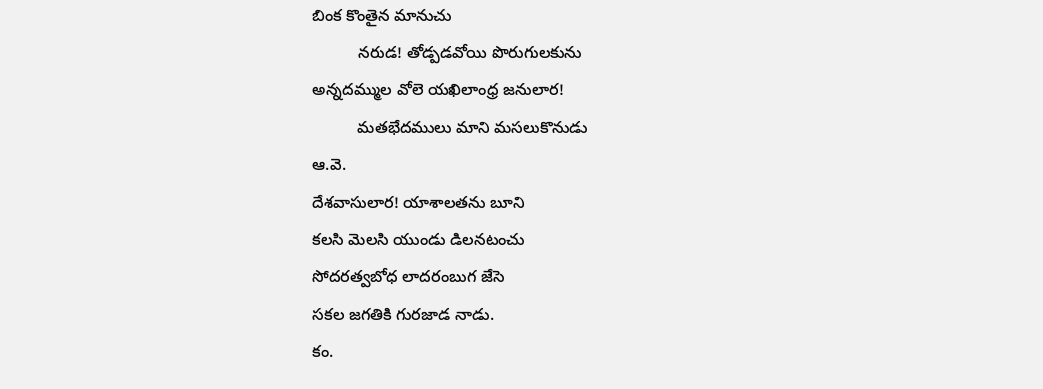బింక కొంతైన మానుచు
          నరుడ! తోడ్పడవోయి పొరుగులకును
అన్నదమ్ముల వోలె యఖిలాంధ్ర జనులార!
          మతభేదములు మాని మసలుకొనుడు
ఆ.వె.
దేశవాసులార! యాశాలతను బూని
కలసి మెలసి యుండు డిలనటంచు
సోదరత్వబోధ లాదరంబుగ జేసె
సకల జగతికి గురజాడ నాడు.
కం.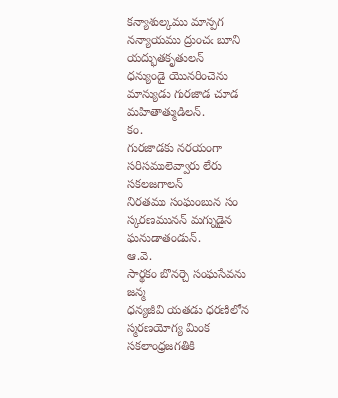కన్యాశుల్కము మాన్పగ
నన్యాయము ద్రుంచఁ బూని యద్భుతకృతులన్
ధన్యుండై యొనరించెను
మాన్యుడు గురజాడ చూడ  మహితాత్ముడిలన్.
కం.
గురజాడకు నరయంగా
సరిసములెవ్వారు లేరు సకలజగాలన్
నిరతము సంఘంబున సం
స్కరణమునన్ మగ్నుడైన ఘనుడాతండున్.
ఆ.వె.
సార్థకం బొనర్చె సంఘసేవను జన్మ
ధన్యజీవి యతడు ధరణిలోన
స్మరణయోగ్య మింక సకలాంధ్రజగతికి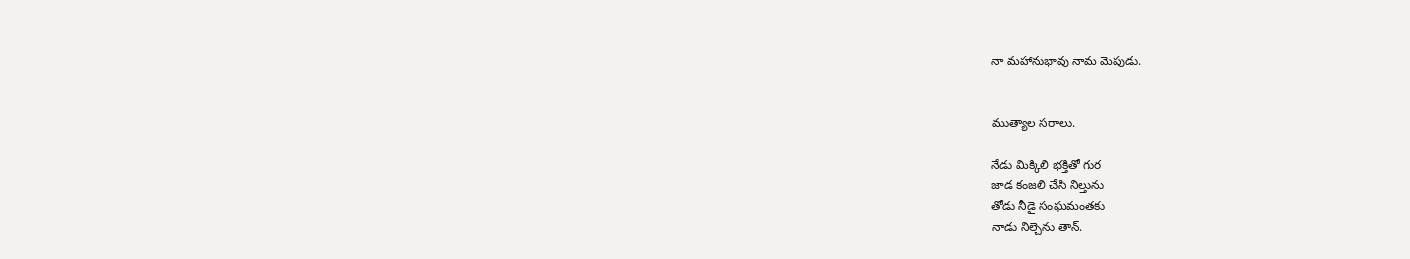నా మహానుభావు నామ మెపుడు.


ముత్యాల సరాలు.

నేడు మిక్కిలి భక్తితో గుర
జాడ కంజలి చేసి నిల్తును
తోడు నీడై సంఘమంతకు
నాడు నిల్చెను తాన్.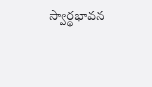స్వార్థభావన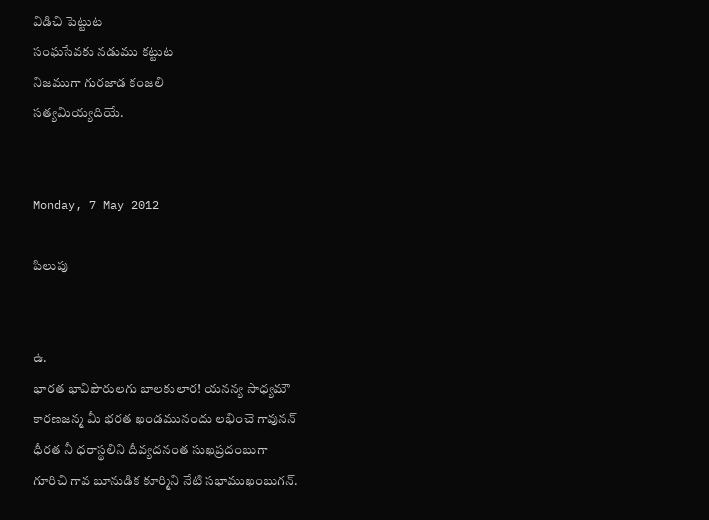విడిచి పెట్టుట
సంఘసేవకు నడుము కట్టుట
నిజముగా గురజాడ కంజలి
సత్యమియ్యదియే.


Monday, 7 May 2012

పిలుపు


ఉ.
భారత భావిపౌరులగు బాలకులార! యనన్య సాధ్యమౌ
కారణజన్మ మీ భరత ఖండమునందు లభించె గావునన్
ధీరత నీ ధరాస్థలిని దీవ్యదనంత సుఖప్రదంబుగా
గూరిచి గావ బూనుడిక కూర్మిని నేటి సభాముఖంబుగన్.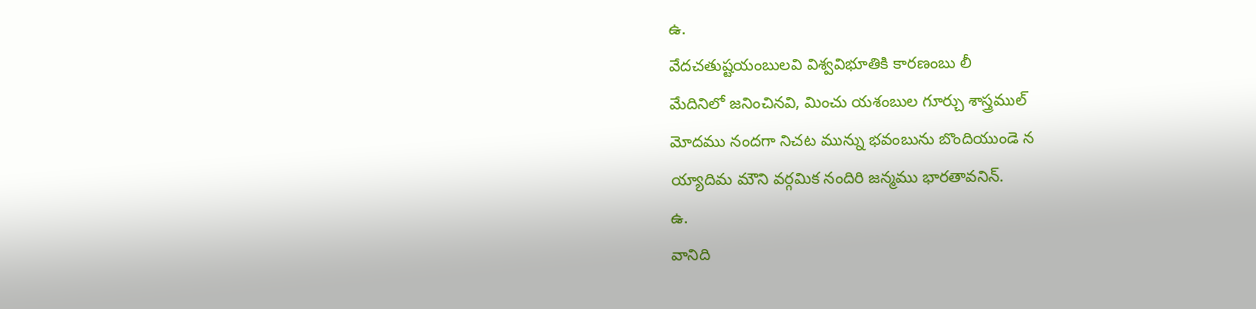ఉ.
వేదచతుష్టయంబులవి విశ్వవిభూతికి కారణంబు లీ
మేదినిలో జనించినవి, మించు యశంబుల గూర్చు శాస్త్రముల్
మోదము నందగా నిచట మున్ను భవంబును బొందియుండె న
య్యాదిమ మౌని వర్గమిక నందిరి జన్మము భారతావనిన్.
ఉ.
వానిది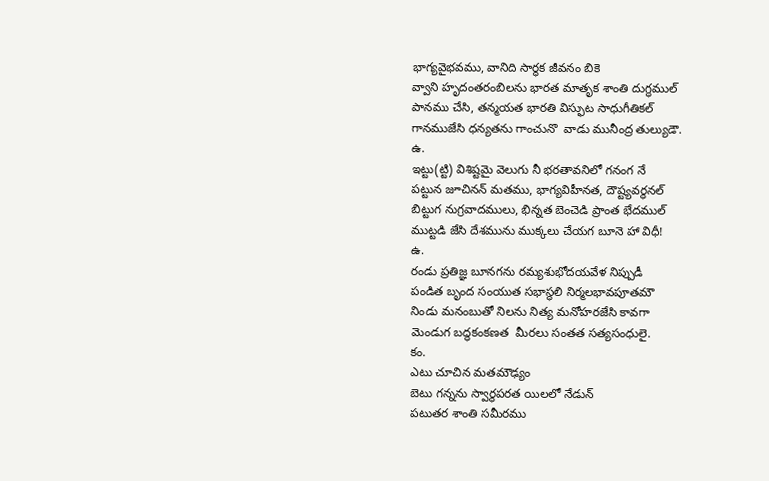భాగ్యవైభవము, వానిది సార్థక జీవనం బికె
వ్వాని హృదంతరంబిలను భారత మాతృక శాంతి దుగ్ధముల్
పానము చేసి, తన్మయత భారతి విస్ఫుట సాధుగీతికల్
గానముజేసి ధన్యతను గాంచునొ  వాడు మునీంద్ర తుల్యుడౌ.
ఉ.
ఇట్టు(ట్టి) విశిష్టమై వెలుగు నీ భరతావనిలో గనంగ నే
పట్టున జూచినన్ మతము, భాగ్యవిహీనత, దౌష్ట్యవర్ధనల్
బిట్టుగ నుగ్రవాదములు, భిన్నత బెంచెడి ప్రాంత భేదముల్
ముట్టడి జేసి దేశమును ముక్కలు చేయగ బూనె హా విధీ!
ఉ.
రండు ప్రతిజ్ఞ బూనగను రమ్యశుభోదయవేళ నిప్పుడీ
పండిత బృంద సంయుత సభాస్థలి నిర్మలభావపూతమౌ
నిండు మనంబుతో నిలను నిత్య మనోహరజేసి కావగా
మెండుగ బద్ధకంకణత  మీరలు సంతత సత్యసంధులై.
కం.
ఎటు చూచిన మతమౌఢ్యం
బెటు గన్నను స్వార్థపరత యిలలో నేడున్
పటుతర శాంతి సమీరము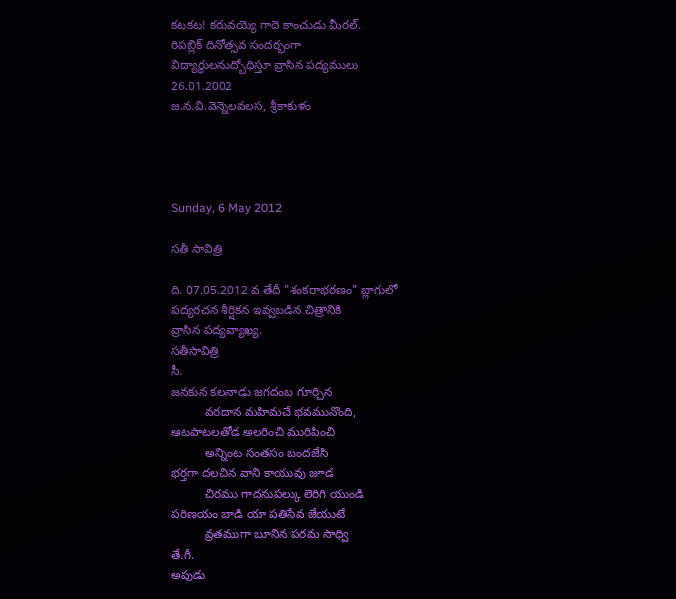కటకట! కరువయ్యె గాదె కాంచుడు మీరల్.
రిపబ్లిక్ దినోత్సవ సందర్భంగా
విద్యార్థులనుద్బోధిస్తూ వ్రాసిన పద్యములు
26.01.2002
జ.న.వి.వెన్నెలవలస, శ్రీకాకుళం




Sunday, 6 May 2012

సతీ సావిత్రి

ది. 07.05.2012 వ తేదీ "శంకరాభరణం" బ్లాగులో
పద్యరచన శీర్షికన ఇవ్వబడిన చిత్రానికి
వ్రాసిన పద్యవ్యాఖ్య.
సతీసావిత్రి
సీ.
జనకున కలనాడు జగదంబ గూర్చిన
          వరదాన మహిమచే భవమునొంది,
ఆటపాటలతోడ అలరించి మురిపించి
          అన్నింట సంతసం బందజేసి
భర్తగా దలచిన వాని కాయువు జూడ
          చిరము గాదనుపల్కు లెరిగి యుండి
పరిణయం బాడి యా పతిసేవ జేయుటే
          వ్రతముగా బూనిన పరమ సాధ్వి
తే.గీ.
అపుడు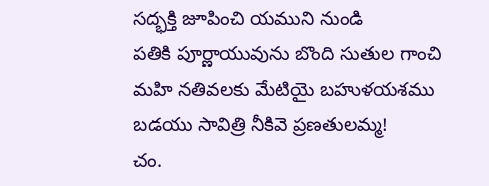సద్భక్తి జూపించి యముని నుండి
పతికి పూర్ణాయువును బొంది సుతుల గాంచి
మహి నతివలకు మేటియై బహుళయశము
బడయు సావిత్రి నీకివె ప్రణతులమ్మ!
చం.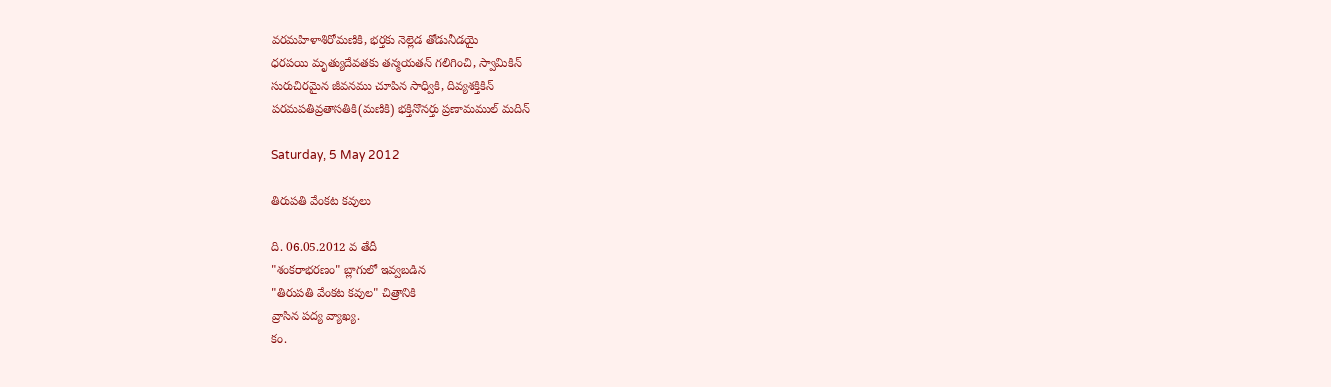వరమహిళాశిరోమణికి, భర్తకు నెల్లెడ తోడునీడయై
ధరపయి మృత్యుదేవతకు తన్మయతన్ గలిగించి, స్వామికిన్
సురుచిరమైన జీవనము చూపిన సాధ్వికి, దివ్యశక్తికిన్
పరమపతివ్రతాసతికి(మణికి) భక్తినొనర్తు ప్రణామముల్ మదిన్

Saturday, 5 May 2012

తిరుపతి వేంకట కవులు

ది. 06.05.2012 వ తేదీ
"శంకరాభరణం" బ్లాగులో ఇవ్వబడిన
"తిరుపతి వేంకట కవుల" చిత్రానికి
వ్రాసిన పద్య వ్యాఖ్య.
కం.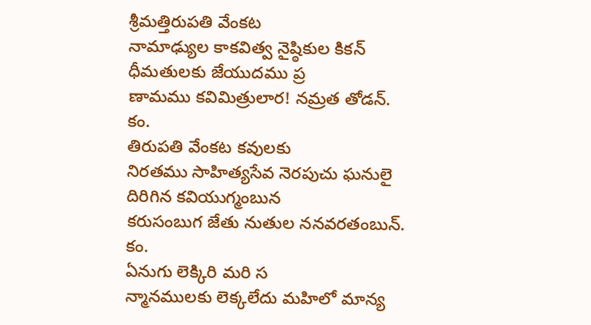శ్రీమత్తిరుపతి వేంకట
నామాఢ్యుల కాకవిత్వ నైష్ఠికుల కికన్
ధీమతులకు జేయుదము ప్ర
ణామము కవిమిత్రులార! నమ్రత తోడన్.
కం.
తిరుపతి వేంకట కవులకు
నిరతము సాహిత్యసేవ నెరపుచు ఘనులై
దిరిగిన కవియుగ్మంబున
కరుసంబుగ జేతు నుతుల ననవరతంబున్.
కం.
ఏనుగు లెక్కిరి మరి స
న్మానములకు లెక్కలేదు మహిలో మాన్య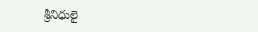శ్రీనిధులై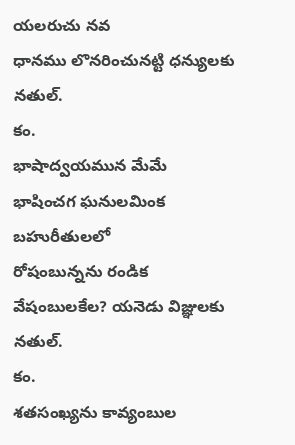యలరుచు నవ
ధానము లొనరించునట్టి ధన్యులకు నతుల్.
కం.
భాషాద్వయమున మేమే
భాషించగ ఘనులమింక బహురీతులలో
రోషంబున్నను రండిక
వేషంబులకేల? యనెడు విజ్ఞులకు నతుల్.
కం.
శతసంఖ్యను కావ్యంబుల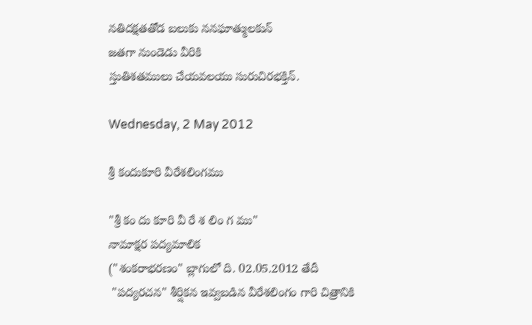నతిదక్షతతోడ బలుకు ననఘాత్ములకున్
జతగా నుండెడు వీరికి
స్తుతిశతములు చేయవలయు సురుచిరభక్తిన్.

Wednesday, 2 May 2012

శ్రీ కందుకూరి వీరేశలింగము

"శ్రీ కం దు కూరి వీ రే శ లిం గ ము"
నామాక్షర పద్యమాలిక
("శంకరాభరణం" బ్లాగులో ది. 02.05.2012 తేదీ
 "పద్యరచన" శీర్షికన ఇవ్వబడిన వీరేశలింగం గారి చిత్రానికి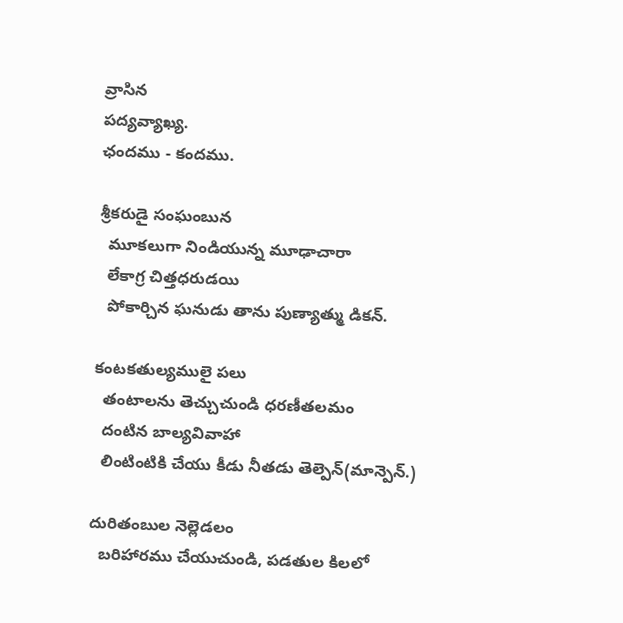వ్రాసిన
పద్యవ్యాఖ్య.
ఛందము - కందము.

శ్రీకరుడై సంఘంబున
  మూకలుగా నిండియున్న మూఢాచారా
  లేకాగ్ర చిత్తధరుడయి
  పోకార్చిన ఘనుడు తాను పుణ్యాత్ము డికన్.

కంటకతుల్యములై పలు
  తంటాలను తెచ్చుచుండి ధరణీతలమం
  దంటిన బాల్యవివాహా
  లింటింటికి చేయు కీడు నీతడు తెల్పెన్(మాన్పెన్.)

దురితంబుల నెల్లెడలం
  బరిహారము చేయుచుండి, పడతుల కిలలో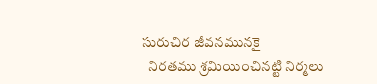సురుచిర జీవనమునకై
  నిరతము శ్రమియించినట్టి నిర్మలు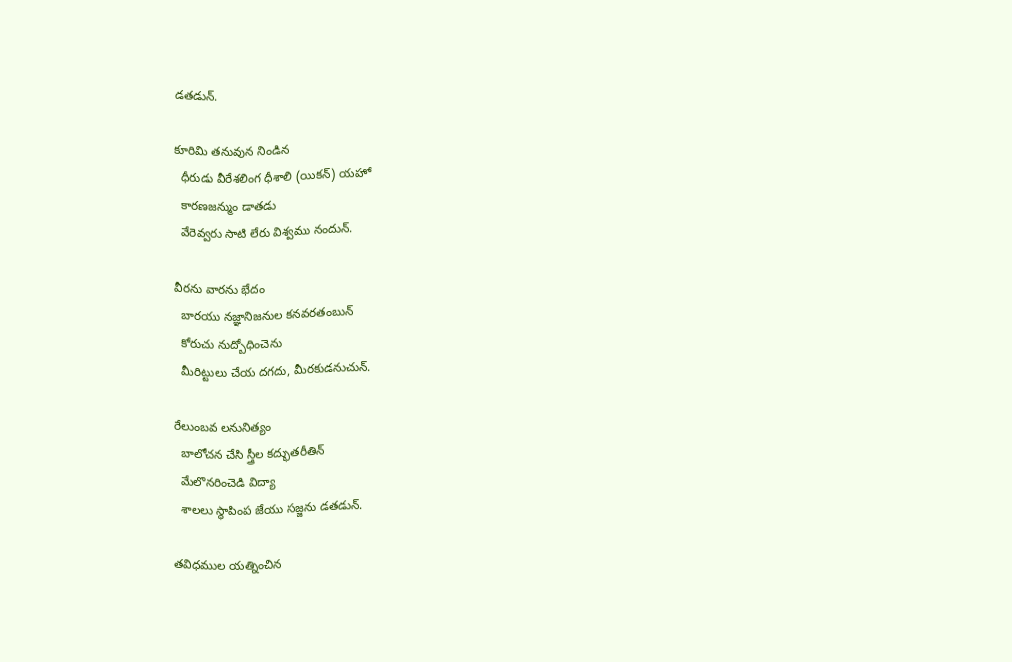డతడున్.

కూరిమి తనువున నిండిన
  ధీరుడు వీరేశలింగ ధీశాలి (యికన్) యహో
  కారణజన్ముం డాతడు
  వేరెవ్వరు సాటి లేరు విశ్వము నందున్.

వీరను వారను భేదం
  బారయు నజ్ఞానిజనుల కనవరతంబున్
  కోరుచు నుద్బోధించెను
  మీరిట్టులు చేయ దగదు, మీరకుడనుచున్.

రేలుంబవ లనునిత్యం
  బాలోచన చేసి స్త్రీల కద్భుతరీతిన్
  మేలొనరించెడి విద్యా
  శాలలు స్థాపింప జేయు సజ్జను డతడున్.

తవిధముల యత్నించిన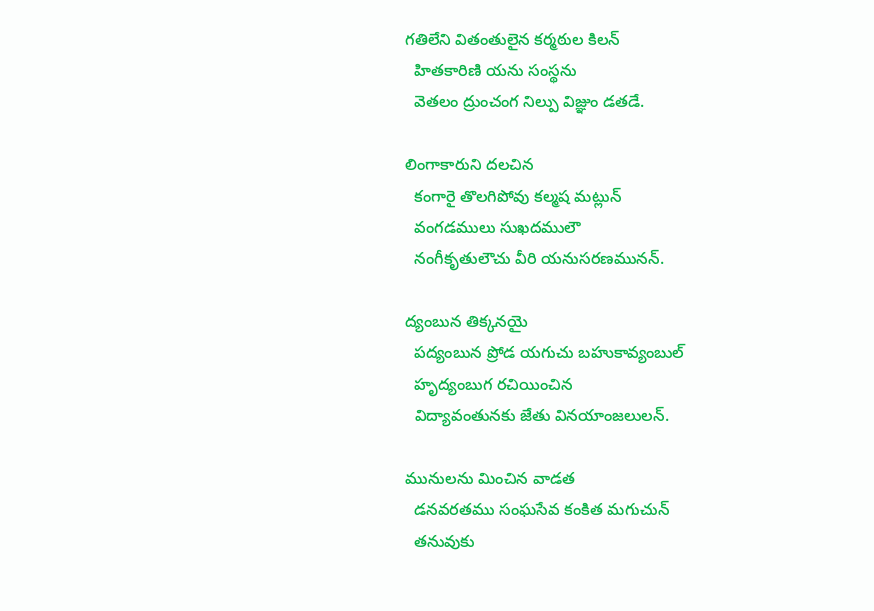గతిలేని వితంతులైన కర్మఠుల కిలన్
  హితకారిణి యను సంస్థను
  వెతలం ద్రుంచంగ నిల్పు విజ్ఞుం డతడే.

లింగాకారుని దలచిన
  కంగారై తొలగిపోవు కల్మష మట్లున్
  వంగడములు సుఖదములౌ
  నంగీకృతులౌచు వీరి యనుసరణమునన్.

ద్యంబున తిక్కనయై
  పద్యంబున ప్రోడ యగుచు బహుకావ్యంబుల్
  హృద్యంబుగ రచియించిన
  విద్యావంతునకు జేతు వినయాంజలులన్.

మునులను మించిన వాడత
  డనవరతము సంఘసేవ కంకిత మగుచున్
  తనువుకు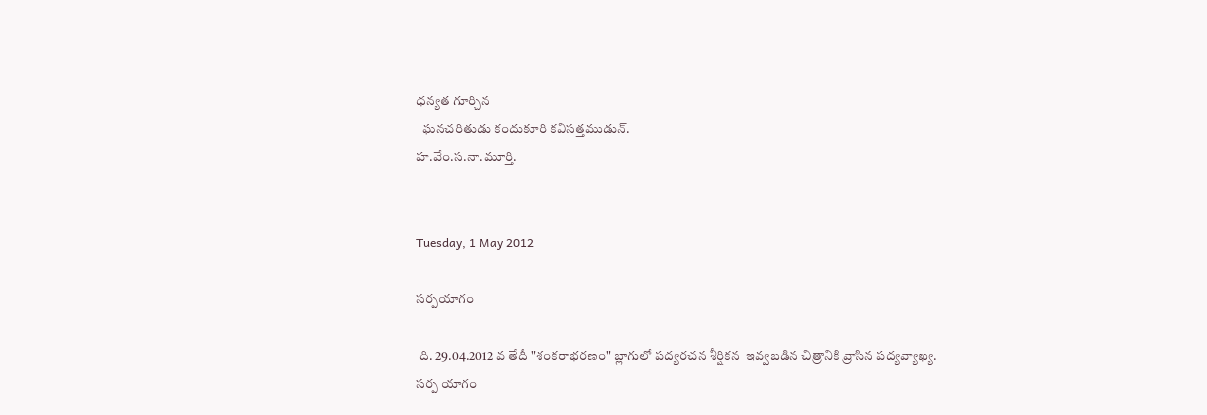ధన్యత గూర్చిన
  ఘనచరితుడు కందుకూరి కవిసత్తముడున్.
హ.వేం.స.నా.మూర్తి.


Tuesday, 1 May 2012

సర్పయాగం

 ది. 29.04.2012 వ తేదీ "శంకరాభరణం" బ్లాగులో పద్యరచన శీర్షికన  ఇవ్వబడిన చిత్రానికి వ్రాసిన పద్యవ్యాఖ్య.
సర్ప యాగం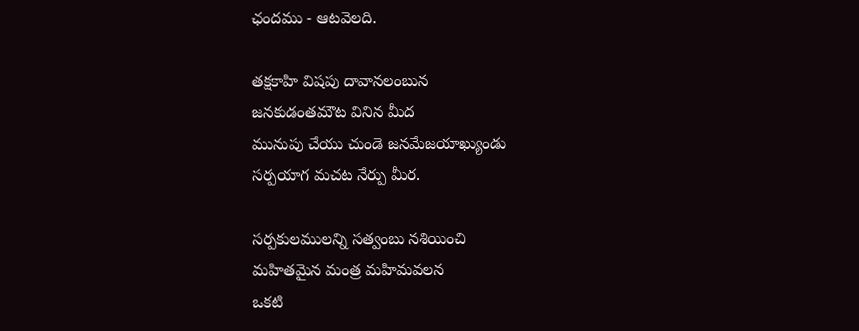ఛందము - ఆటవెలది.

తక్షకాహి విషపు దావానలంబున
జనకుడంతమౌట వినిన మీద
మునుపు చేయు చుండె జనమేజయాఖ్యుండు
సర్పయాగ మచట నేర్పు మీర.

సర్పకులములన్ని సత్వంబు నశియించి
మహితమైన మంత్ర మహిమవలన
ఒకటి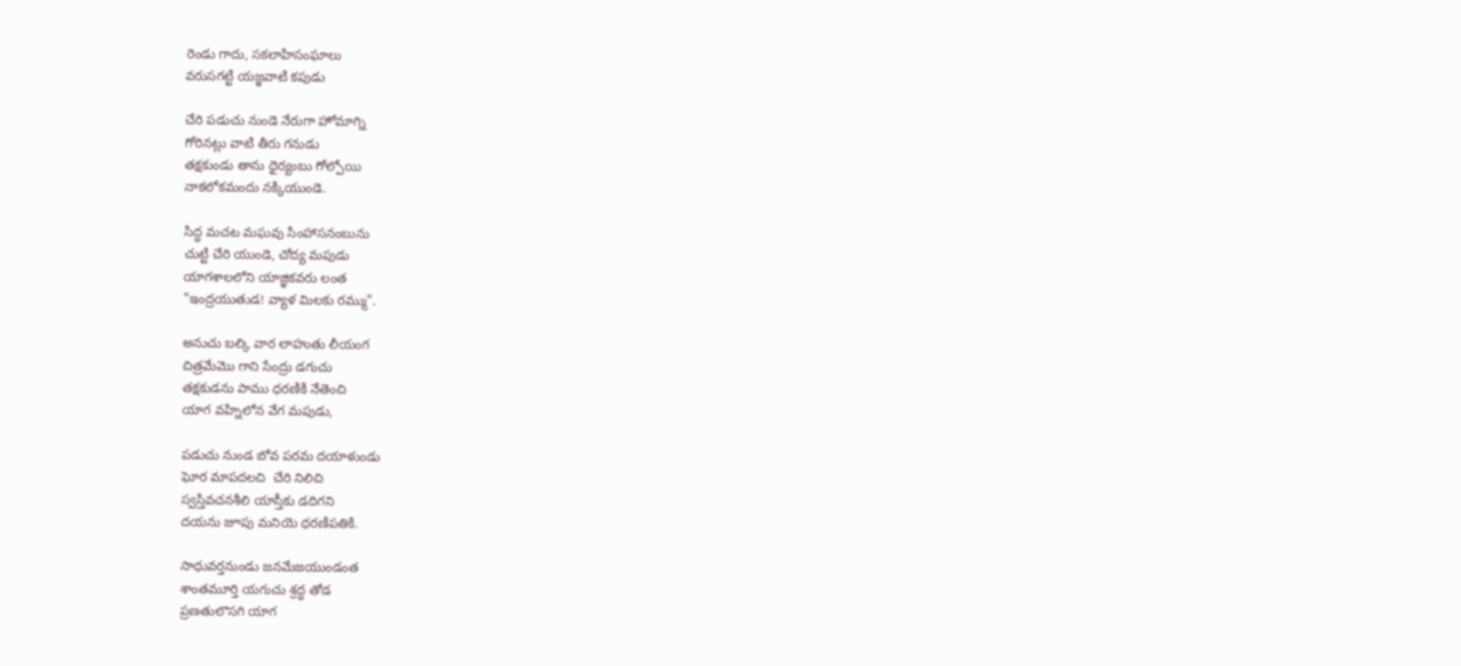రెండు గాదు, సకలాహిసంఘాలు
వరుసగట్టి యజ్ఞవాటి కపుడు

చేరి పడుచు నుండె నేరుగా హోమాగ్ని
గోరినట్లు వాటి తీరు గనుడు
తక్షకుండు తాను ధైర్యంబు గోల్పోయి
నాకలోకమందు నక్కియుండె.

సిద్ధ మచట మఘవు సింహాసనంబును
చుట్టి చేరి యుండె, చోద్య మపుడు
యాగశాలలోని యాజ్ఞికవరు లంత
"ఇంద్రయుతుడ! వ్యాళ మిలకు రమ్ము".

అనుచు బల్కి వార లాహుతు లీయంగ
చిత్రమేమొ గాని సేంద్రు డగుచు
తక్షకుడను పాము ధరణికి నేతెంచి
యాగ వహ్నిలోన వేగ మపుడు,

పడుచు నుండ బోవ పరమ దయాళుండు
ఘోర మాపదలచి  చేరి నిలిచి
స్వస్తివచనశీలి యాస్తీకు డదిగని
దయను జూపు మనియె ధరణిపతికి.

సాధువర్తనుండు జనమేజయుండంత
శాంతమూర్తి యగుచు శ్రద్ధ తోడ
ప్రణతులొసగి యాగ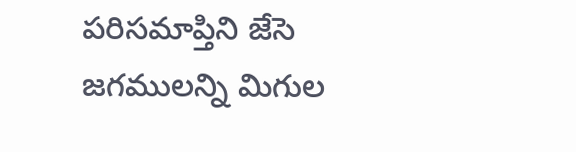పరిసమాప్తిని జేసె
జగములన్ని మిగుల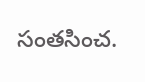సంతసించ.